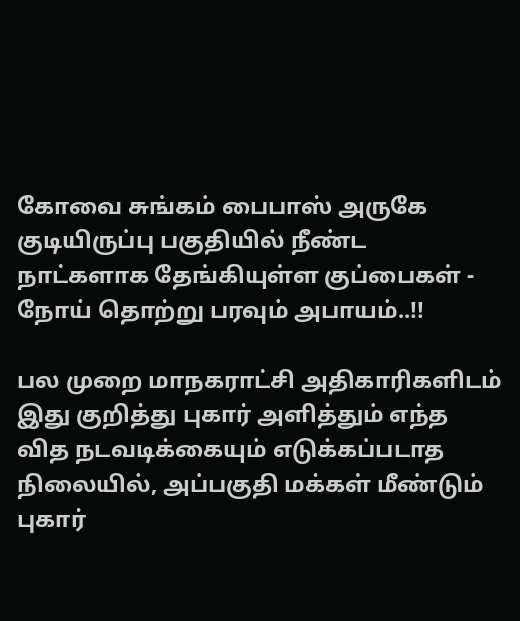கோவை சுங்கம் பைபாஸ் அருகே குடியிருப்பு பகுதியில் நீண்ட நாட்களாக தேங்கியுள்ள குப்பைகள் - நோய் தொற்று பரவும் அபாயம்..!!

பல முறை மாநகராட்சி அதிகாரிகளிடம் இது குறித்து புகார் அளித்தும் எந்த வித நடவடிக்கையும் எடுக்கப்படாத நிலையில், அப்பகுதி மக்கள் மீண்டும் புகார்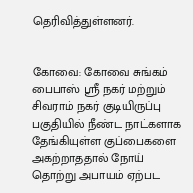தெரிவித்துள்ளனர்.


கோவை: கோவை சுங்கம் பைபாஸ் ஸ்ரீ நகர் மற்றும் சிவராம் நகர் குடியிருப்பு பகுதியில் நீண்ட நாட்களாக தேங்கியுள்ள குப்பைகளை அகற்றாததால் நோய் தொற்று அபாயம் ஏற்பட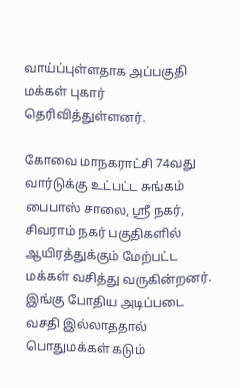வாய்ப்புள்ளதாக அப்பகுதி மக்கள் புகார் தெரிவித்துள்ளனர்.

கோவை மாநகராட்சி 74வது வார்டுக்கு உட்பட்ட சுங்கம் பைபாஸ் சாலை, ஸ்ரீ நகர், சிவராம் நகர் பகுதிகளில் ஆயிரத்துக்கும் மேற்பட்ட மக்கள் வசித்து வருகின்றனர். இங்கு போதிய அடிப்படை வசதி இல்லாததால் பொதுமக்கள் கடும்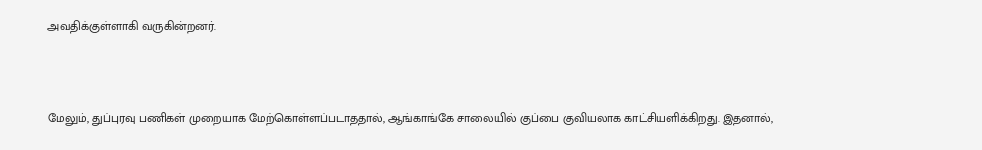அவதிக்குள்ளாகி வருகின்றனர்.



மேலும், துப்புரவு பணிகள் முறையாக மேற்கொள்ளப்படாததால், ஆங்காங்கே சாலையில் குப்பை குவியலாக காட்சியளிக்கிறது. இதனால்,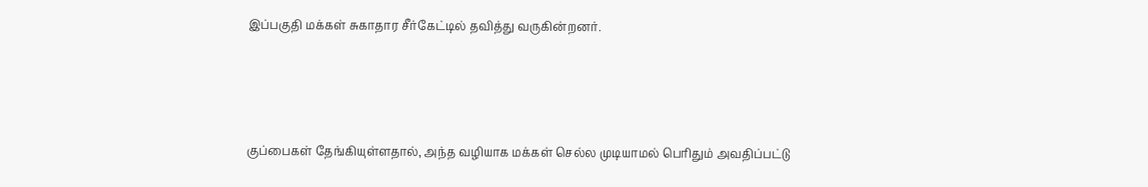இப்பகுதி மக்கள் சுகாதார சீர்கேட்டில் தவித்து வருகின்றனர்.



குப்பைகள் தேங்கியுள்ளதால், அந்த வழியாக மக்கள் செல்ல முடியாமல் பெரிதும் அவதிப்பட்டு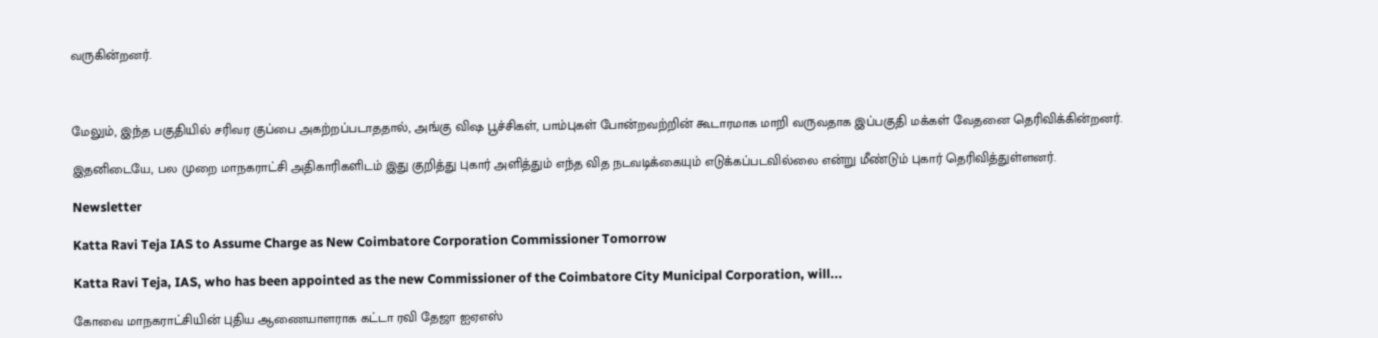வருகின்றனர்.



மேலும், இந்த பகுதியில் சரிவர குப்பை அகற்றப்படாததால், அங்கு விஷ பூச்சிகள், பாம்புகள் போன்றவற்றின் கூடாரமாக மாறி வருவதாக இப்பகுதி மக்கள் வேதனை தெரிவிக்கின்றனர்.

இதனிடையே, பல முறை மாநகராட்சி அதிகாரிகளிடம் இது குறித்து புகார் அளித்தும் எந்த வித நடவடிக்கையும் எடுக்கப்படவில்லை என்று மீண்டும் புகார் தெரிவித்துள்ளனர்.

Newsletter

Katta Ravi Teja IAS to Assume Charge as New Coimbatore Corporation Commissioner Tomorrow

Katta Ravi Teja, IAS, who has been appointed as the new Commissioner of the Coimbatore City Municipal Corporation, will...

கோவை மாநகராட்சியின் புதிய ஆணையாளராக கட்டா ரவி தேஜா ஐஏஎஸ்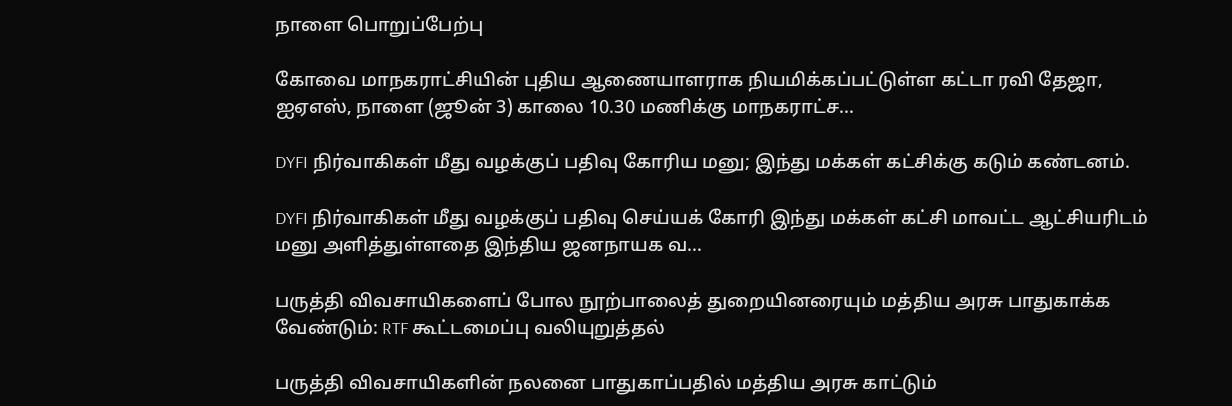நாளை பொறுப்பேற்பு

கோவை மாநகராட்சியின் புதிய ஆணையாளராக நியமிக்கப்பட்டுள்ள கட்டா ரவி தேஜா, ஐஏஎஸ், நாளை (ஜூன் 3) காலை 10.30 மணிக்கு மாநகராட்ச...

DYFI நிர்வாகிகள் மீது வழக்குப் பதிவு கோரிய மனு; இந்து மக்கள் கட்சிக்கு கடும் கண்டனம்.

DYFI நிர்வாகிகள் மீது வழக்குப் பதிவு செய்யக் கோரி இந்து மக்கள் கட்சி மாவட்ட ஆட்சியரிடம் மனு அளித்துள்ளதை இந்திய ஜனநாயக வ...

பருத்தி விவசாயிகளைப் போல நூற்பாலைத் துறையினரையும் மத்திய அரசு பாதுகாக்க வேண்டும்: RTF கூட்டமைப்பு வலியுறுத்தல்

பருத்தி விவசாயிகளின் நலனை பாதுகாப்பதில் மத்திய அரசு காட்டும்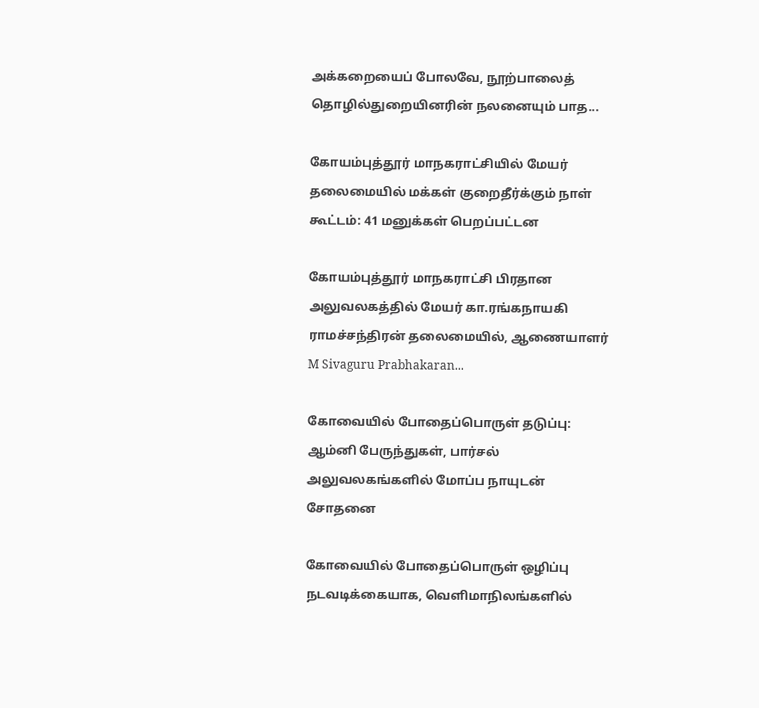அக்கறையைப் போலவே, நூற்பாலைத் தொழில்துறையினரின் நலனையும் பாத...

கோயம்புத்தூர் மாநகராட்சியில் மேயர் தலைமையில் மக்கள் குறைதீர்க்கும் நாள் கூட்டம்: 41 மனுக்கள் பெறப்பட்டன

கோயம்புத்தூர் மாநகராட்சி பிரதான அலுவலகத்தில் மேயர் கா.ரங்கநாயகி ராமச்சந்திரன் தலைமையில், ஆணையாளர் M Sivaguru Prabhakaran...

கோவையில் போதைப்பொருள் தடுப்பு: ஆம்னி பேருந்துகள், பார்சல் அலுவலகங்களில் மோப்ப நாயுடன் சோதனை

கோவையில் போதைப்பொருள் ஒழிப்பு நடவடிக்கையாக, வெளிமாநிலங்களில்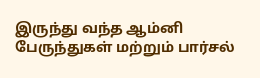இருந்து வந்த ஆம்னி பேருந்துகள் மற்றும் பார்சல்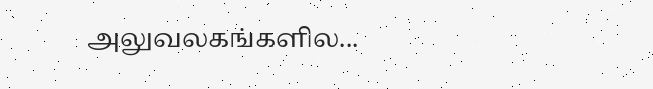அலுவலகங்களில...